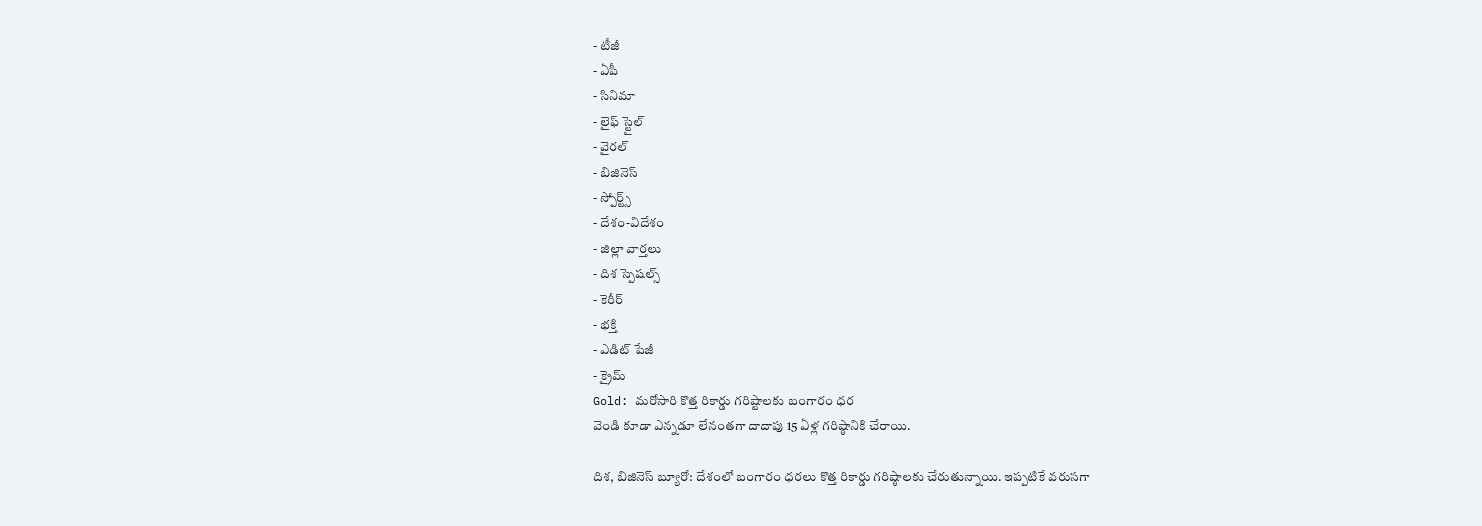- టీజీ
- ఏపీ
- సినిమా
- లైఫ్ స్టైల్
- వైరల్
- బిజినెస్
- స్పోర్ట్స్
- దేశం-విదేశం
- జిల్లా వార్తలు
- దిశ స్పెషల్స్
- కెరీర్
- భక్తి
- ఎడిట్ పేజీ
- క్రైమ్
Gold: మరోసారి కొత్త రికార్డు గరిష్టాలకు బంగారం ధర
వెండి కూడా ఎన్నడూ లేనంతగా దాదాపు 15 ఏళ్ల గరిష్ఠానికి చేరాయి.

దిశ, బిజినెస్ బ్యూరో: దేశంలో బంగారం ధరలు కొత్త రికార్డు గరిష్ఠాలకు చేరుతున్నాయి. ఇప్పటికే వరుసగా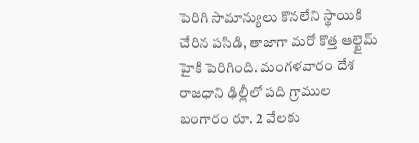పెరిగి సామాన్యులు కొనలేని స్థాయికి చేరిన పసిడి, తాజాగా మరో కొత్త ఆల్టైమ్ హైకి పెరిగింది. మంగళవారం దేశ రాజధాని ఢిల్లీలో పది గ్రాముల బంగారం రూ. 2 వేలకు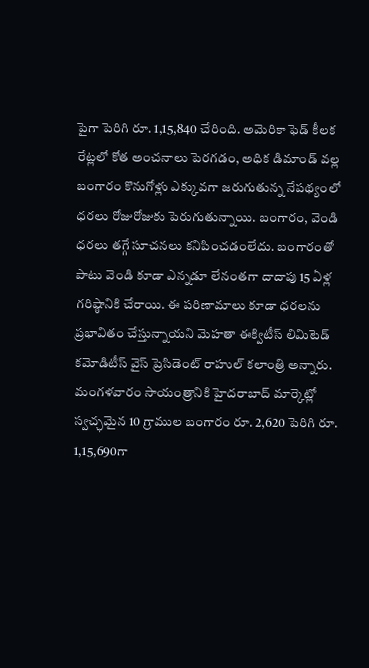పైగా పెరిగి రూ. 1,15,840 చేరింది. అమెరికా ఫెడ్ కీలక రేట్లలో కోత అంచనాలు పెరగడం, అధిక డిమాండ్ వల్ల బంగారం కొనుగోళ్లు ఎక్కువగా జరుగుతున్న నేపథ్యంలో ధరలు రోజురోజుకు పెరుగుతున్నాయి. బంగారం, వెండి ధరలు తగ్గే సూచనలు కనిపించడంలేదు. బంగారంతో పాటు వెండి కూడా ఎన్నడూ లేనంతగా దాదాపు 15 ఏళ్ల గరిష్ఠానికి చేరాయి. ఈ పరిణామాలు కూడా ధరలను ప్రభావితం చేస్తున్నాయని మెహతా ఈక్విటీస్ లిమిటెడ్ కమోడిటీస్ వైస్ ప్రెసిడెంట్ రాహుల్ కలాంత్రి అన్నారు. మంగళవారం సాయంత్రానికి హైదరాబాద్ మార్కెట్లో స్వచ్ఛమైన 10 గ్రాముల బంగారం రూ. 2,620 పెరిగి రూ. 1,15,690గా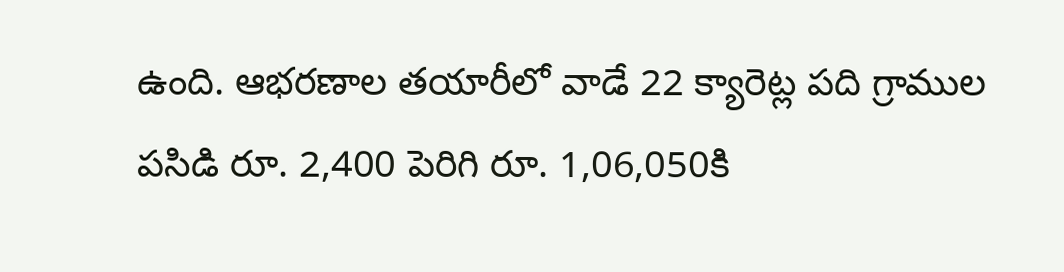ఉంది. ఆభరణాల తయారీలో వాడే 22 క్యారెట్ల పది గ్రాముల పసిడి రూ. 2,400 పెరిగి రూ. 1,06,050కి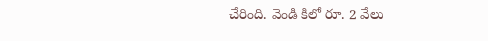చేరింది. వెండి కిలో రూ. 2 వేలు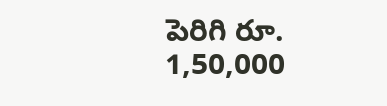పెరిగి రూ. 1,50,000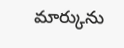మార్కును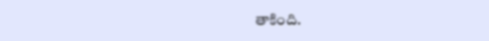తాకింది.